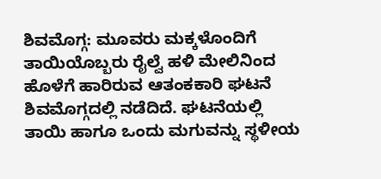ಶಿವಮೊಗ್ಗ: ಮೂವರು ಮಕ್ಕಳೊಂದಿಗೆ ತಾಯಿಯೊಬ್ಬರು ರೈಲ್ವೆ ಹಳಿ ಮೇಲಿನಿಂದ ಹೊಳೆಗೆ ಹಾರಿರುವ ಆತಂಕಕಾರಿ ಘಟನೆ ಶಿವಮೊಗ್ಗದಲ್ಲಿ ನಡೆದಿದೆ. ಘಟನೆಯಲ್ಲಿ ತಾಯಿ ಹಾಗೂ ಒಂದು ಮಗುವನ್ನು ಸ್ಥಳೀಯ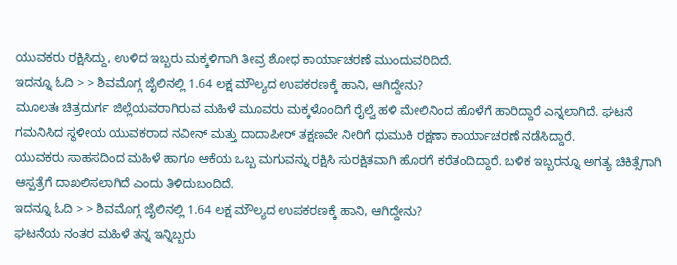ಯುವಕರು ರಕ್ಷಿಸಿದ್ದು, ಉಳಿದ ಇಬ್ಬರು ಮಕ್ಕಳಿಗಾಗಿ ತೀವ್ರ ಶೋಧ ಕಾರ್ಯಾಚರಣೆ ಮುಂದುವರಿದಿದೆ.
ಇದನ್ನೂ ಓದಿ > > ಶಿವಮೊಗ್ಗ ಜೈಲಿನಲ್ಲಿ 1.64 ಲಕ್ಷ ಮೌಲ್ಯದ ಉಪಕರಣಕ್ಕೆ ಹಾನಿ, ಆಗಿದ್ದೇನು?
ಮೂಲತಃ ಚಿತ್ರದುರ್ಗ ಜಿಲ್ಲೆಯವರಾಗಿರುವ ಮಹಿಳೆ ಮೂವರು ಮಕ್ಕಳೊಂದಿಗೆ ರೈಲ್ವೆ ಹಳಿ ಮೇಲಿನಿಂದ ಹೊಳೆಗೆ ಹಾರಿದ್ದಾರೆ ಎನ್ನಲಾಗಿದೆ. ಘಟನೆ ಗಮನಿಸಿದ ಸ್ಥಳೀಯ ಯುವಕರಾದ ನವೀನ್ ಮತ್ತು ದಾದಾಪೀರ್ ತಕ್ಷಣವೇ ನೀರಿಗೆ ಧುಮುಕಿ ರಕ್ಷಣಾ ಕಾರ್ಯಾಚರಣೆ ನಡೆಸಿದ್ದಾರೆ.
ಯುವಕರು ಸಾಹಸದಿಂದ ಮಹಿಳೆ ಹಾಗೂ ಆಕೆಯ ಒಬ್ಬ ಮಗುವನ್ನು ರಕ್ಷಿಸಿ ಸುರಕ್ಷಿತವಾಗಿ ಹೊರಗೆ ಕರೆತಂದಿದ್ದಾರೆ. ಬಳಿಕ ಇಬ್ಬರನ್ನೂ ಅಗತ್ಯ ಚಿಕಿತ್ಸೆಗಾಗಿ ಆಸ್ಪತ್ರೆಗೆ ದಾಖಲಿಸಲಾಗಿದೆ ಎಂದು ತಿಳಿದುಬಂದಿದೆ.
ಇದನ್ನೂ ಓದಿ > > ಶಿವಮೊಗ್ಗ ಜೈಲಿನಲ್ಲಿ 1.64 ಲಕ್ಷ ಮೌಲ್ಯದ ಉಪಕರಣಕ್ಕೆ ಹಾನಿ, ಆಗಿದ್ದೇನು?
ಘಟನೆಯ ನಂತರ ಮಹಿಳೆ ತನ್ನ ಇನ್ನಿಬ್ಬರು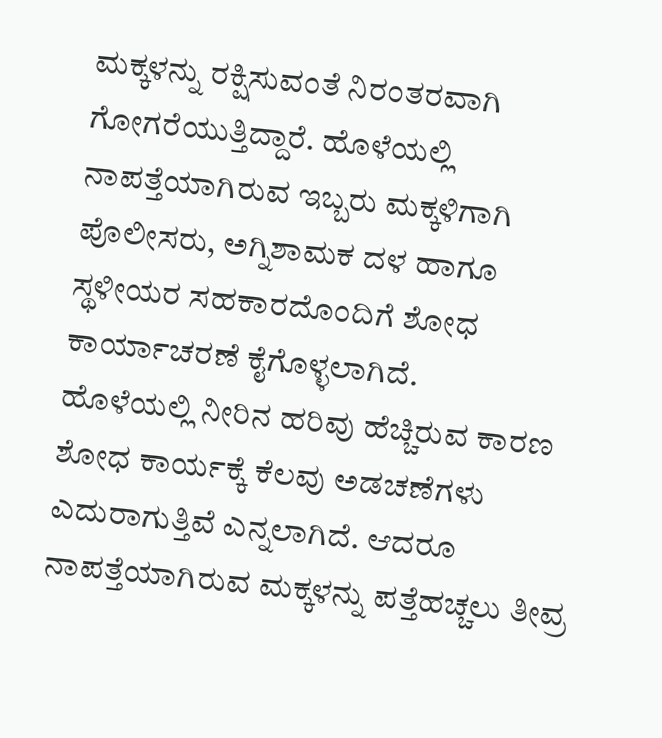ಮಕ್ಕಳನ್ನು ರಕ್ಷಿಸುವಂತೆ ನಿರಂತರವಾಗಿ ಗೋಗರೆಯುತ್ತಿದ್ದಾರೆ. ಹೊಳೆಯಲ್ಲಿ ನಾಪತ್ತೆಯಾಗಿರುವ ಇಬ್ಬರು ಮಕ್ಕಳಿಗಾಗಿ ಪೊಲೀಸರು, ಅಗ್ನಿಶಾಮಕ ದಳ ಹಾಗೂ ಸ್ಥಳೀಯರ ಸಹಕಾರದೊಂದಿಗೆ ಶೋಧ ಕಾರ್ಯಾಚರಣೆ ಕೈಗೊಳ್ಳಲಾಗಿದೆ.
ಹೊಳೆಯಲ್ಲಿ ನೀರಿನ ಹರಿವು ಹೆಚ್ಚಿರುವ ಕಾರಣ ಶೋಧ ಕಾರ್ಯಕ್ಕೆ ಕೆಲವು ಅಡಚಣೆಗಳು ಎದುರಾಗುತ್ತಿವೆ ಎನ್ನಲಾಗಿದೆ. ಆದರೂ ನಾಪತ್ತೆಯಾಗಿರುವ ಮಕ್ಕಳನ್ನು ಪತ್ತೆಹಚ್ಚಲು ತೀವ್ರ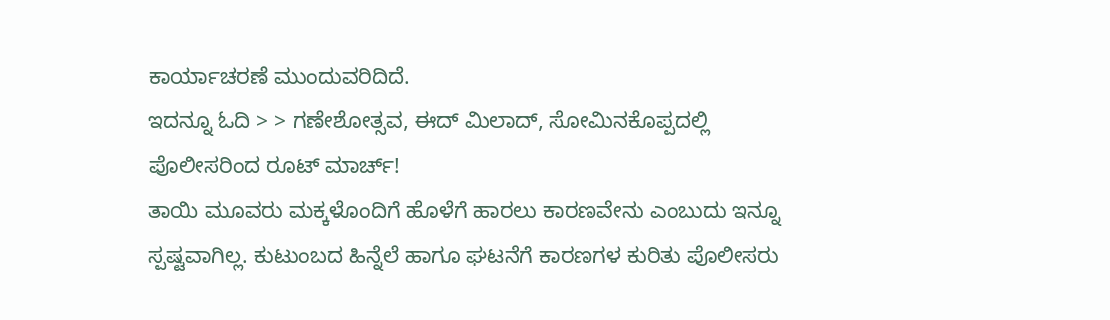ಕಾರ್ಯಾಚರಣೆ ಮುಂದುವರಿದಿದೆ.
ಇದನ್ನೂ ಓದಿ > > ಗಣೇಶೋತ್ಸವ, ಈದ್ ಮಿಲಾದ್, ಸೋಮಿನಕೊಪ್ಪದಲ್ಲಿ ಪೊಲೀಸರಿಂದ ರೂಟ್ ಮಾರ್ಚ್!
ತಾಯಿ ಮೂವರು ಮಕ್ಕಳೊಂದಿಗೆ ಹೊಳೆಗೆ ಹಾರಲು ಕಾರಣವೇನು ಎಂಬುದು ಇನ್ನೂ ಸ್ಪಷ್ಟವಾಗಿಲ್ಲ. ಕುಟುಂಬದ ಹಿನ್ನೆಲೆ ಹಾಗೂ ಘಟನೆಗೆ ಕಾರಣಗಳ ಕುರಿತು ಪೊಲೀಸರು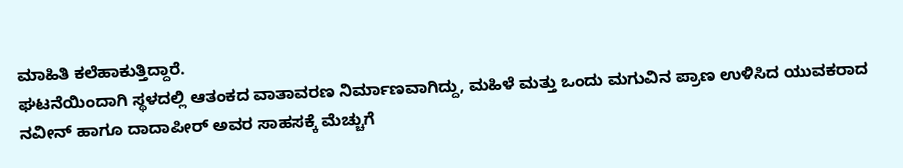ಮಾಹಿತಿ ಕಲೆಹಾಕುತ್ತಿದ್ದಾರೆ.
ಘಟನೆಯಿಂದಾಗಿ ಸ್ಥಳದಲ್ಲಿ ಆತಂಕದ ವಾತಾವರಣ ನಿರ್ಮಾಣವಾಗಿದ್ದು, ಮಹಿಳೆ ಮತ್ತು ಒಂದು ಮಗುವಿನ ಪ್ರಾಣ ಉಳಿಸಿದ ಯುವಕರಾದ ನವೀನ್ ಹಾಗೂ ದಾದಾಪೀರ್ ಅವರ ಸಾಹಸಕ್ಕೆ ಮೆಚ್ಚುಗೆ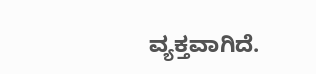ವ್ಯಕ್ತವಾಗಿದೆ.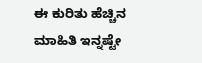ಈ ಕುರಿತು ಹೆಚ್ಚಿನ ಮಾಹಿತಿ ಇನ್ನಷ್ಟೇ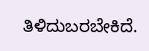ತಿಳಿದುಬರಬೇಕಿದೆ.